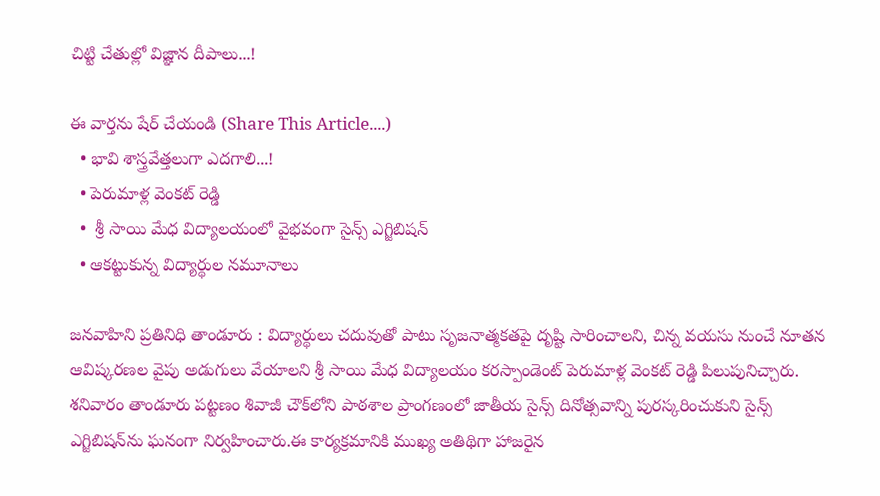చిట్టి చేతుల్లో విజ్ఞాన దీపాలు...!

ఈ వార్తను షేర్ చేయండి (Share This Article....)
  • భావి శాస్త్రవేత్తలుగా ఎదగాలి...!
  • పెరుమాళ్ల వెంకట్ రెడ్డి
  •  శ్రీ సాయి మేధ విద్యాలయంలో వైభవంగా సైన్స్ ఎగ్జిబిషన్
  • ఆకట్టుకున్న విద్యార్థుల నమూనాలు

జనవాహిని ప్రతినిధి తాండూరు : విద్యార్థులు చదువుతో పాటు సృజనాత్మకతపై దృష్టి సారించాలని, చిన్న వయసు నుంచే నూతన ఆవిష్కరణల వైపు అడుగులు వేయాలని శ్రీ సాయి మేధ విద్యాలయం కరస్పాండెంట్ పెరుమాళ్ల వెంకట్ రెడ్డి పిలుపునిచ్చారు. శనివారం తాండూరు పట్టణం శివాజీ చౌక్‌లోని పాఠశాల ప్రాంగణంలో జాతీయ సైన్స్ దినోత్సవాన్ని పురస్కరించుకుని సైన్స్ ఎగ్జిబిషన్‌ను ఘనంగా నిర్వహించారు.ఈ కార్యక్రమానికి ముఖ్య అతిథిగా హాజరైన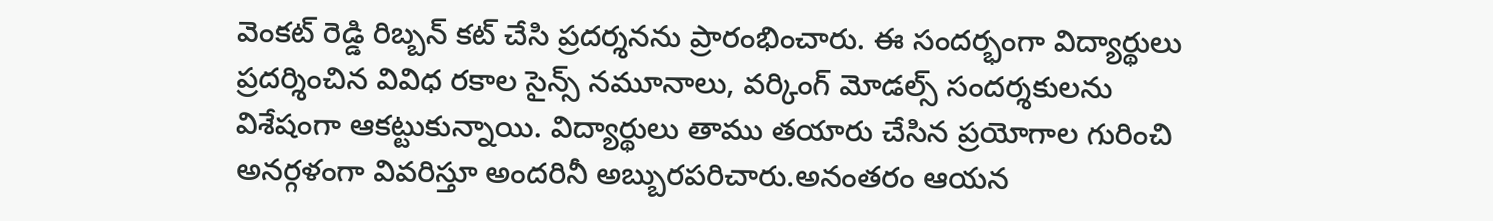వెంకట్ రెడ్డి రిబ్బన్ కట్ చేసి ప్రదర్శనను ప్రారంభించారు. ఈ సందర్భంగా విద్యార్థులు ప్రదర్శించిన వివిధ రకాల సైన్స్ నమూనాలు, వర్కింగ్ మోడల్స్ సందర్శకులను విశేషంగా ఆకట్టుకున్నాయి. విద్యార్థులు తాము తయారు చేసిన ప్రయోగాల గురించి అనర్గళంగా వివరిస్తూ అందరినీ అబ్బురపరిచారు.అనంతరం ఆయన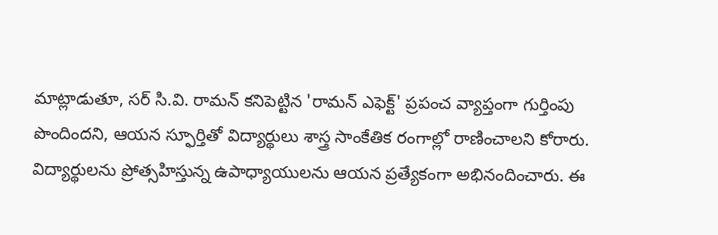మాట్లాడుతూ, సర్ సి.వి. రామన్ కనిపెట్టిన 'రామన్ ఎఫెక్ట్' ప్రపంచ వ్యాప్తంగా గుర్తింపు పొందిందని, ఆయన స్ఫూర్తితో విద్యార్థులు శాస్త్ర సాంకేతిక రంగాల్లో రాణించాలని కోరారు. విద్యార్థులను ప్రోత్సహిస్తున్న ఉపాధ్యాయులను ఆయన ప్రత్యేకంగా అభినందించారు. ఈ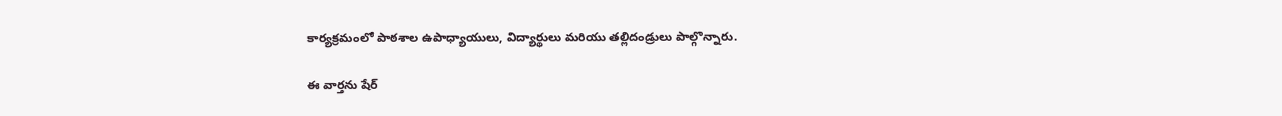కార్యక్రమంలో పాఠశాల ఉపాధ్యాయులు, విద్యార్థులు మరియు తల్లిదండ్రులు పాల్గొన్నారు.

ఈ వార్తను షేర్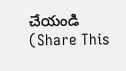చేయండి (Share This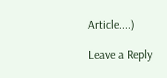Article....)

Leave a Reply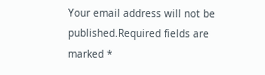Your email address will not be published.Required fields are marked *